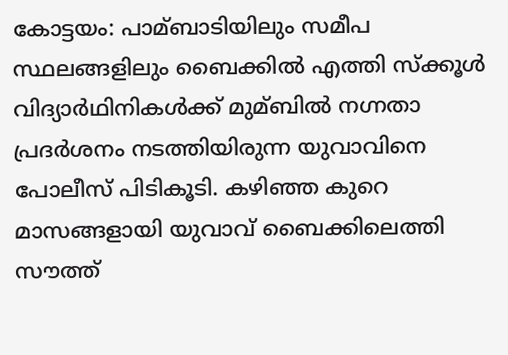കോട്ടയം: പാമ്ബാടിയിലും സമീപ സ്ഥലങ്ങളിലും ബൈക്കില്‍ എത്തി സ്ക്കൂള്‍ വിദ്യാർഥിനികള്‍ക്ക് മുമ്ബില്‍ നഗ്നതാ പ്രദർശനം നടത്തിയിരുന്ന യുവാവിനെ പോലീസ് പിടികൂടി. കഴിഞ്ഞ കുറെ മാസങ്ങളായി യുവാവ് ബൈക്കിലെത്തി സൗത്ത്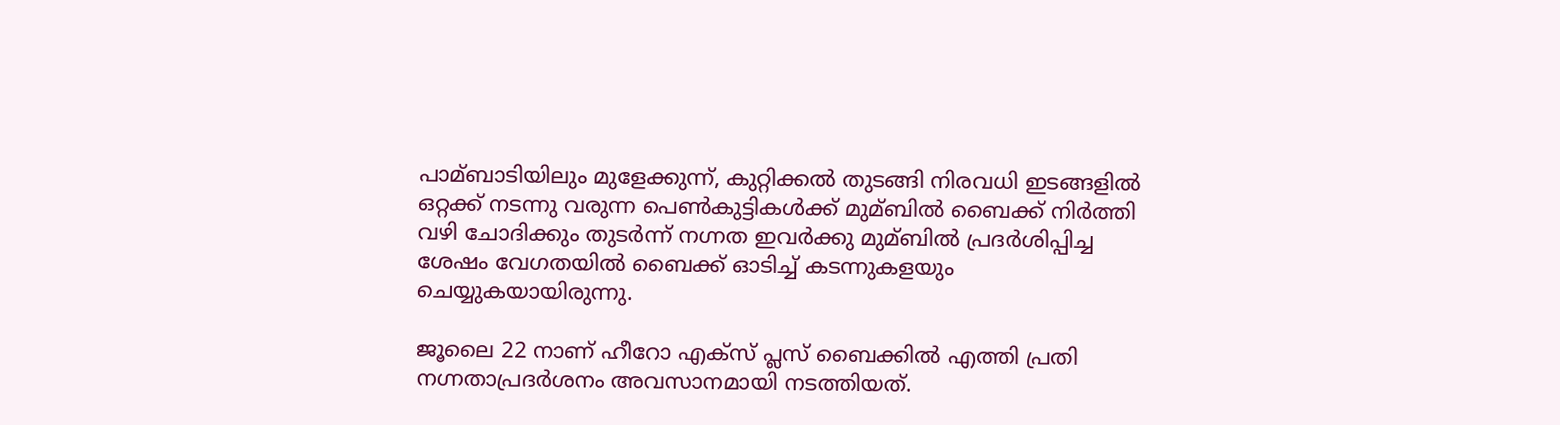പാമ്ബാടിയിലും മുളേക്കുന്ന്, കുറ്റിക്കല്‍ തുടങ്ങി നിരവധി ഇടങ്ങളില്‍ ഒറ്റക്ക് നടന്നു വരുന്ന പെണ്‍കുട്ടികള്‍ക്ക് മുമ്ബില്‍ ബൈക്ക് നിർത്തി വഴി ചോദിക്കും തുടർന്ന് നഗ്നത ഇവർക്കു മുമ്ബില്‍ പ്രദർശിപ്പിച്ച ശേഷം വേഗതയില്‍ ബൈക്ക് ഓടിച്ച്‌ കടന്നുകളയും ചെയ്യുകയായിരുന്നു.

ജൂലൈ 22 നാണ് ഹീറോ എക്സ് പ്ലസ് ബൈക്കില്‍ എത്തി പ്രതി നഗ്നതാപ്രദർശനം അവസാനമായി നടത്തിയത്.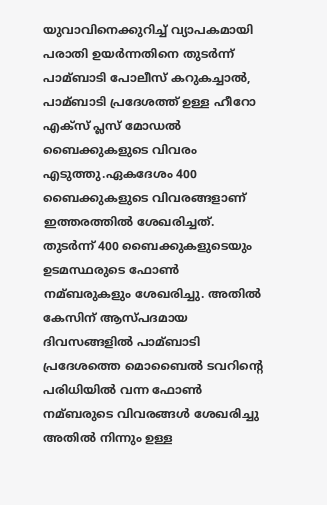യുവാവിനെക്കുറിച്ച്‌ വ്യാപകമായി പരാതി ഉയർന്നതിനെ തുടർന്ന് പാമ്ബാടി പോലീസ് കറുകച്ചാല്‍, പാമ്ബാടി പ്രദേശത്ത് ഉള്ള ഹീറോ എക്സ് പ്ലസ് മോഡല്‍ ബൈക്കുകളുടെ വിവരം എടുത്തു.ഏകദേശം 400 ബൈക്കുകളുടെ വിവരങ്ങളാണ് ഇത്തരത്തില്‍ ശേഖരിച്ചത്. തുടർന്ന് 400 ബൈക്കുകളുടെയും ഉടമസ്ഥരുടെ ഫോണ്‍ നമ്ബരുകളും ശേഖരിച്ചു. അതില്‍ കേസിന് ആസ്പദമായ ദിവസങ്ങളില്‍ പാമ്ബാടി പ്രദേശത്തെ മൊബൈല്‍ ടവറിൻ്റെ പരിധിയില്‍ വന്ന ഫോണ്‍ നമ്ബരുടെ വിവരങ്ങള്‍ ശേഖരിച്ചു അതില്‍ നിന്നും ഉള്ള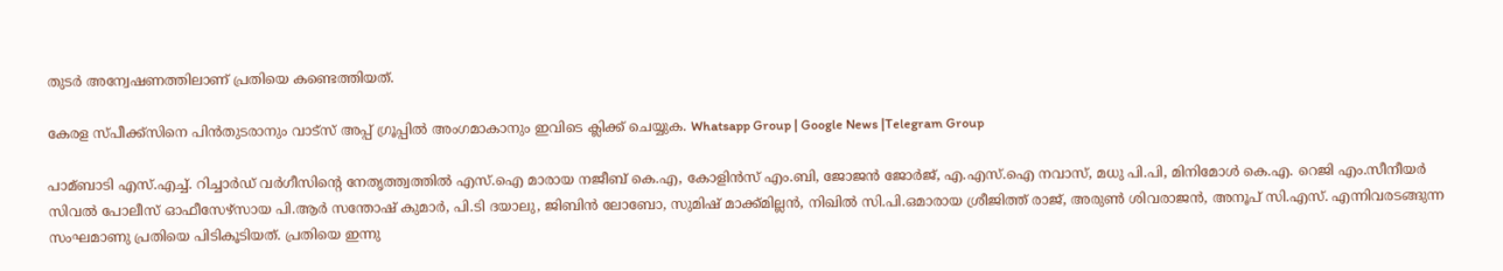തുടർ അന്വേഷണത്തിലാണ് പ്രതിയെ കണ്ടെത്തിയത്.

കേരള സ്പീക്ക്സിനെ പിൻതുടരാനും വാട്സ് അപ്പ് ഗ്രൂപ്പിൽ അംഗമാകാനും ഇവിടെ ക്ലിക്ക് ചെയ്യുക. Whatsapp Group | Google News |Telegram Group

പാമ്ബാടി എസ്.എച്ച്‌. റിച്ചാർഡ് വർഗീസിന്റെ നേതൃത്ത്വത്തില്‍ എസ്.ഐ മാരായ നജീബ് കെ.എ, കോളിൻസ് എം.ബി, ജോജൻ ജോർജ്, എ.എസ്.ഐ നവാസ്, മധു പി.പി, മിനിമോള്‍ കെ.എ. റെജി എം.സീനീയർ സിവല്‍ പോലീസ് ഓഫീസേഴ്സായ പി.ആർ സന്തോഷ് കുമാർ, പി.ടി ദയാലു, ജിബിൻ ലോബോ, സുമിഷ് മാക്ക്മില്ലൻ, നിഖില്‍ സി.പി.ഒമാരായ ശ്രീജിത്ത് രാജ്, അരുണ്‍ ശിവരാജൻ, അനൂപ് സി.എസ്. എന്നിവരടങ്ങുന്ന സംഘമാണു പ്രതിയെ പിടികൂടിയത്. പ്രതിയെ ഇന്നു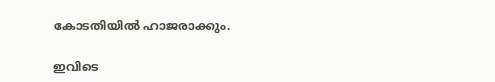കോടതിയില്‍ ഹാജരാക്കും.

ഇവിടെ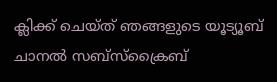ക്ലിക്ക് ചെയ്ത് ഞങ്ങളുടെ യൂട്യൂബ് ചാനൽ സബ്സ്ക്രൈബ്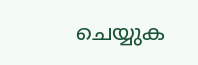ചെയ്യുക